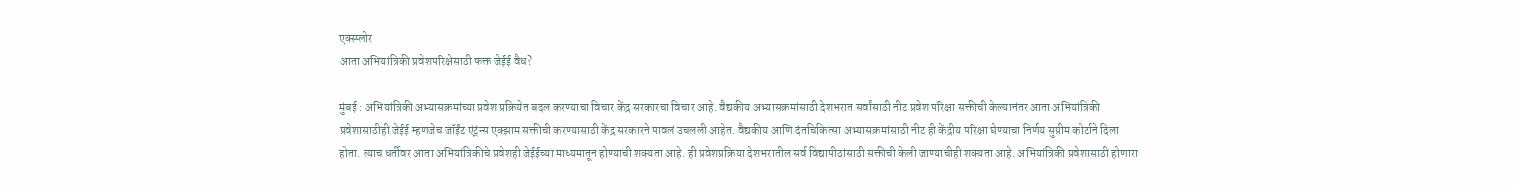एक्स्प्लोर
आता अभियांत्रिकी प्रवेशपरिक्षेसाठी फक्त जेईई वैध?

मुंबई : अभियांत्रिकी अभ्यासक्रमांच्या प्रवेश प्रक्रियेत बदल करण्याचा विचार केंद्र सरकारचा विचार आहे. वैद्यकीय अभ्यासक्रमांसाठी देशभरात सर्वांसाठी नीट प्रवेश परिक्षा सक्तीची केल्यानंतर आता अभियांत्रिकी प्रवेशासाठीही जेईई म्हणजेच जॉईंट एंट्रंन्स एक्झाम सक्तीची करण्यासाठी केंद्र सरकारने पावलं उचलली आहेत. वैद्यकीय आणि दंतचिकित्सा अभ्यासक्रमांसाठी नीट ही केंद्रीय परिक्षा घेण्याचा निर्णय सुप्रीम कोर्टाने दिला होता. त्याच धर्तीवर आता अभियांत्रिकीचे प्रवेशही जेईईच्या माध्यमातून होण्याची शक्यता आहे. ही प्रवेशप्रक्रिया देशभरातील सर्व विद्यापीठांसाठी सक्तीची केली जाण्याचीही शक्यता आहे. अभियांत्रिकी प्रवेशासाठी होणारा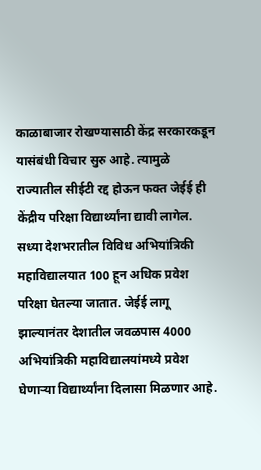काळाबाजार रोखण्यासाठी केंद्र सरकारकडून यासंबंधी विचार सुरु आहे. त्यामुळे राज्यातील सीईटी रद्द होऊन फक्त जेईई ही केंद्रीय परिक्षा विद्यार्थ्यांना द्यावी लागेल. सध्या देशभरातील विविध अभियांत्रिकी महाविद्यालयात 100 हून अधिक प्रवेश परिक्षा घेतल्या जातात. जेईई लागू झाल्यानंतर देशातील जवळपास 4000 अभियांत्रिकी महाविद्यालयांमध्ये प्रवेश घेणाऱ्या विद्यार्थ्यांना दिलासा मिळणार आहे.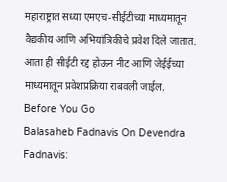महाराष्ट्रात सध्या एमएच-सीईटीच्या माध्यमातून वैद्यकीय आणि अभियांत्रिकीचे प्रवेश दिले जातात. आता ही सीईटी रद्द होऊन नीट आणि जेईईच्या माध्यमातून प्रवेशप्रक्रिया राबवली जाईल.
Before You Go
Balasaheb Fadnavis On Devendra Fadnavis: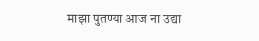माझा पुतण्या आज ना उद्या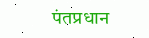पंतप्रधान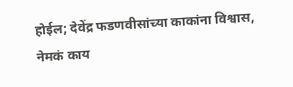होईल; देवेंद्र फडणवीसांच्या काकांना विश्वास, नेमकं काय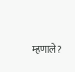म्हणाले?